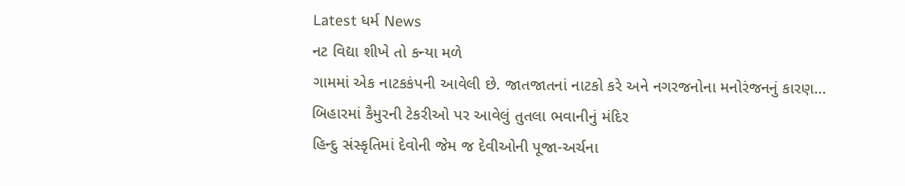Latest ધર્મ News
નટ વિદ્યા શીખે તો કન્યા મળે
ગામમાં એક નાટકકંપની આવેલી છે. જાતજાતનાં નાટકો કરે અને નગરજનોના મનોરંજનનું કારણ…
બિહારમાં કૈમુરની ટેકરીઓ પર આવેલું તુતલા ભવાનીનું મંદિર
હિન્દુ સંસ્કૃતિમાં દેવોની જેમ જ દેવીઓની પૂજા-અર્ચના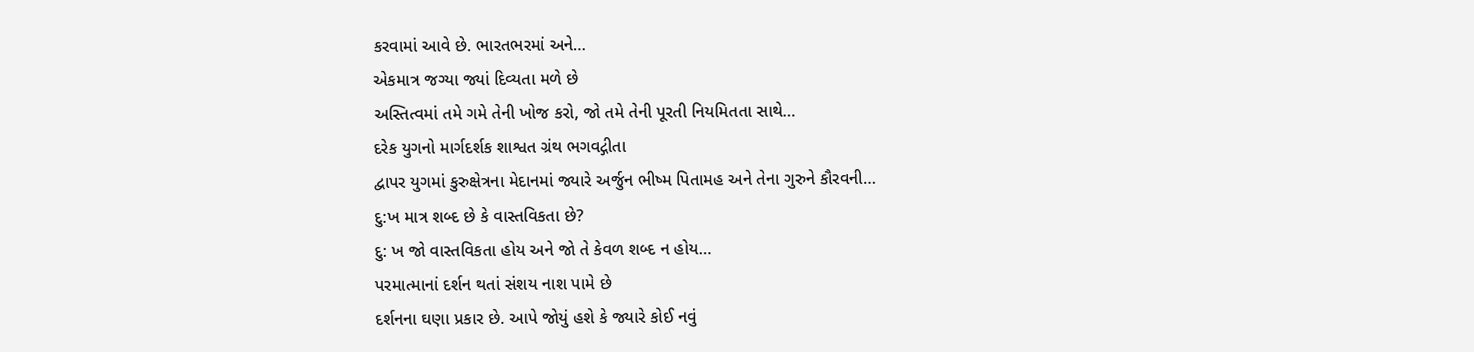કરવામાં આવે છે. ભારતભરમાં અને…
એકમાત્ર જગ્યા જ્યાં દિવ્યતા મળે છે
અસ્તિત્વમાં તમે ગમે તેની ખોજ કરો, જો તમે તેની પૂરતી નિયમિતતા સાથે…
દરેક યુગનો માર્ગદર્શક શાશ્વત ગ્રંથ ભગવદ્ગીતા
દ્વાપર યુગમાં કુરુક્ષેત્રના મેદાનમાં જ્યારે અર્જુન ભીષ્મ પિતામહ અને તેના ગુરુને કૌરવની…
દુ:ખ માત્ર શબ્દ છે કે વાસ્તવિકતા છે?
દુ: ખ જો વાસ્તવિકતા હોય અને જો તે કેવળ શબ્દ ન હોય…
પરમાત્માનાં દર્શન થતાં સંશય નાશ પામે છે
દર્શનના ઘણા પ્રકાર છે. આપે જોયું હશે કે જ્યારે કોઈ નવું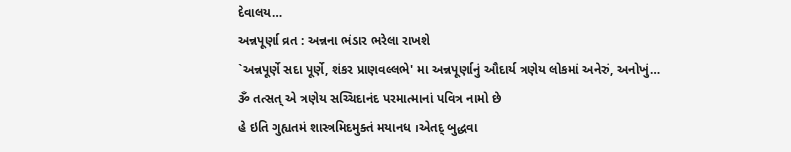દેવાલય…
અન્નપૂર્ણા વ્રત : અન્નના ભંડાર ભરેલા રાખશે
`અન્નપૂર્ણે સદા પૂર્ણે, શંકર પ્રાણવલ્લભે' મા અન્નપૂર્ણાનું ઔદાર્ય ત્રણેય લોકમાં અનેરું, અનોખું…
ૐ તત્સત્ એ ત્રણેય સચ્ચિદાનંદ પરમાત્માનાં પવિત્ર નામો છે
હે ઇતિ ગુહ્યતમં શાસ્ત્રમિદમુક્તં મયાનધ ।એતદ્ બુદ્ધવા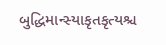બુદ્ધિમાન્સ્યાકૃતકૃત્યશ્ચ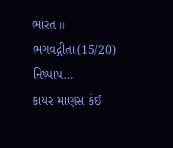ભારત ॥ ભગવદ્ગીતા(15/20) નિષ્પાપ…
કાયર માણસ કંઈ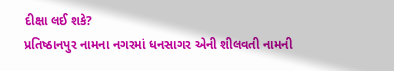દીક્ષા લઈ શકે?
પ્રતિષ્ઠાનપુર નામના નગરમાં ધનસાગર એની શીલવતી નામની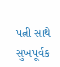પત્ની સાથે સુખપૂર્વક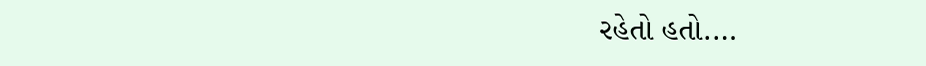રહેતો હતો.…